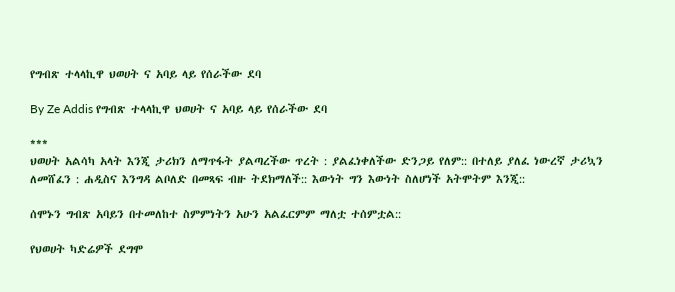የግብጽ ተላላኪዋ ህወሀት ና አባይ ላይ የሰራችው ደባ

By Ze Addis የግብጽ ተላላኪዋ ህወሀት ና አባይ ላይ የሰራችው ደባ

***
ህወሀት አልሳካ አላት እንጂ ታሪክን ለማጥፋት ያልጣረችው ጥረት : ያልፈነቀለችው ድንጋይ የለም:: በተለይ ያለፈ ነውረኛ ታሪኳን ለመሸፈን : ሐዲስና እንግዳ ልቦለድ በመጻፍ ብዙ ትደክማለች:: እውነት ግን እውነት ስለሆነች አትሞትም እንጂ::

ሰሞኑን ግብጽ አባይን በተመለከተ ስምምነትን አሁን አልፈርምም ማለቷ ተሰምቷል::

የህወሀት ካድሬዎች ደግሞ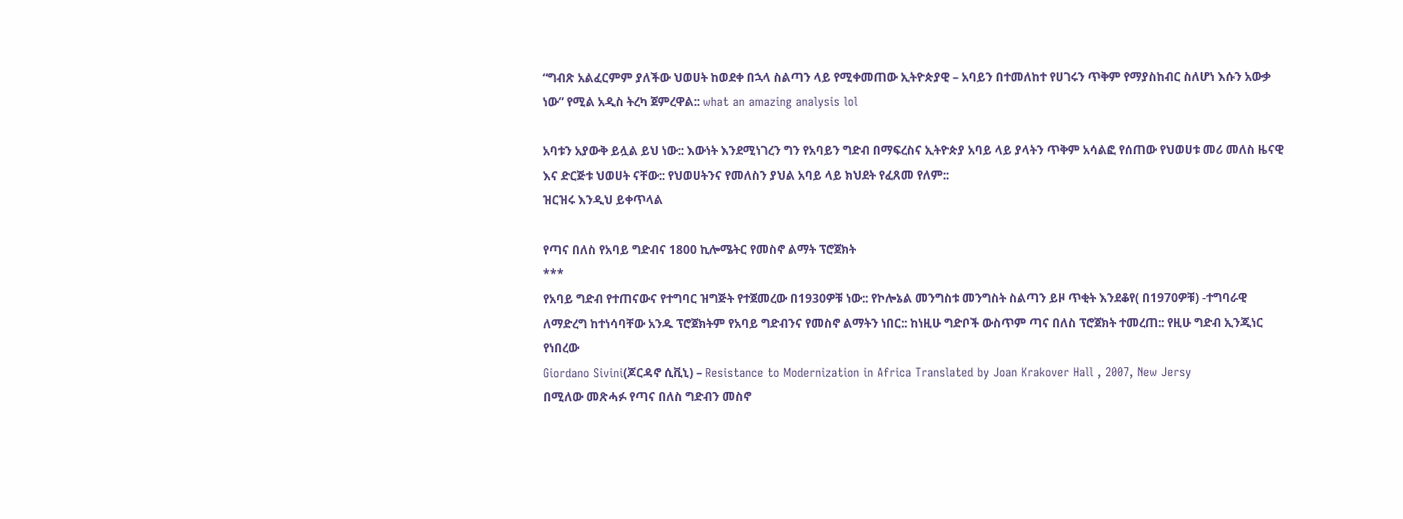“ግብጽ አልፈርምም ያለችው ህወሀት ከወደቀ በኋላ ስልጣን ላይ የሚቀመጠው ኢትዮጵያዊ – አባይን በተመለከተ የሀገሩን ጥቅም የማያስከብር ስለሆነ እሱን አውቃ ነው” የሚል አዲስ ትረካ ጀምረዋል:: what an amazing analysis lol

አባቱን አያውቅ ይሏል ይህ ነው:: እውነት እንደሚነገረን ግን የአባይን ግድብ በማፍረስና ኢትዮጵያ አባይ ላይ ያላትን ጥቅም አሳልፎ የሰጠው የህወሀቱ መሪ መለስ ዜናዊ እና ድርጅቱ ህወሀት ናቸው:: የህወሀትንና የመለስን ያህል አባይ ላይ ክህደት የፈጸመ የለም::
ዝርዝሩ እንዲህ ይቀጥላል

የጣና በለስ የአባይ ግድብና 1800 ኪሎሜትር የመስኖ ልማት ፕሮጀክት
***
የአባይ ግድብ የተጠናውና የተግባር ዝግጅት የተጀመረው በ1930ዎቹ ነው:: የኮሎኔል መንግስቱ መንግስት ስልጣን ይዞ ጥቂት እንደቆየ( በ1970ዎቹ) -ተግባራዊ ለማድረግ ከተነሳባቸው አንዱ ፕሮጀክትም የአባይ ግድብንና የመስኖ ልማትን ነበር:: ከነዚሁ ግድቦች ውስጥም ጣና በለስ ፕሮጀክት ተመረጠ:: የዚሁ ግድብ ኢንጂነር የነበረው
Giordano Sivini(ጆርዳኖ ሲቪኒ) – Resistance to Modernization in Africa Translated by Joan Krakover Hall , 2007, New Jersy
በሚለው መጽሓፉ የጣና በለስ ግድብን መስኖ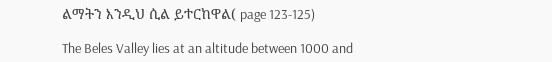ልማትን እንዲህ ሲል ይተርከዋል( page 123-125)

The Beles Valley lies at an altitude between 1000 and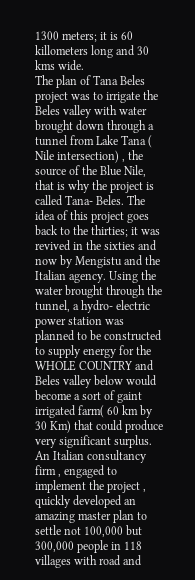1300 meters; it is 60 killometers long and 30 kms wide.
The plan of Tana Beles project was to irrigate the Beles valley with water brought down through a tunnel from Lake Tana ( Nile intersection) , the source of the Blue Nile, that is why the project is called Tana- Beles. The idea of this project goes back to the thirties; it was revived in the sixties and now by Mengistu and the Italian agency. Using the water brought through the tunnel, a hydro- electric power station was planned to be constructed to supply energy for the WHOLE COUNTRY and Beles valley below would become a sort of gaint irrigated farm( 60 km by 30 Km) that could produce very significant surplus. An Italian consultancy firm , engaged to implement the project , quickly developed an amazing master plan to settle not 100,000 but 300,000 people in 118 villages with road and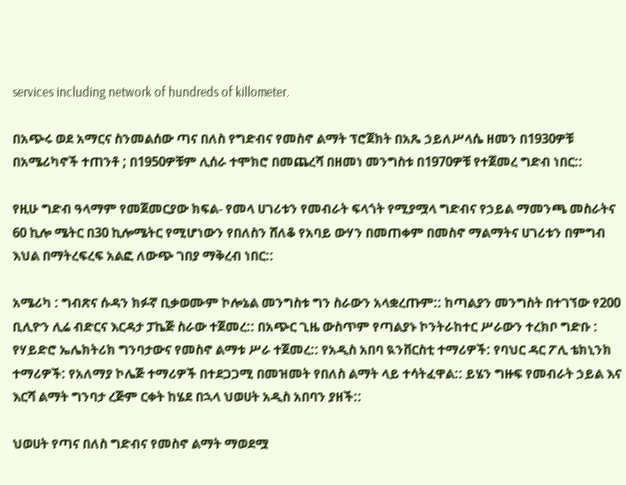services including network of hundreds of killometer.

በአጭሩ ወደ አማርና ስንመልሰው ጣና በለስ የግድብና የመስኖ ልማት ፕሮጀክት በአጼ ኃይለሥላሴ ዘመን በ1930ዎቹ በአሜሪካኖች ተጠንቶ ; በ1950ዎቹም ሊሰራ ተሞክሮ በመጨረሻ በዘመነ መንግስቱ በ1970ዎቹ የተጀመረ ግድብ ነበር::

የዚሁ ግድብ ዓላማም የመጀመርያው ክፍል- የመላ ሀገሪቱን የመብራት ፍላጎት የሚያሟላ ግድብና የኃይል ማመንጫ መስራትና 60 ኪሎ ሜትር በ30 ኪሎሜትር የሚሆነውን የበለስን ሸለቆ የአባይ ውሃን በመጠቀም በመስኖ ማልማትና ሀገሪቱን በምግብ እህል በማትረፍረፍ አልፎ ለውጭ ገበያ ማቅረብ ነበር::

አሜሪካ : ግብጽና ሱዳን ክፉኛ ቢቃወሙም ኮሎኔል መንግስቱ ግን ስራውን አላቋረጡም:: ከጣልያን መንግስት በተገኘው የ200 ቢሊዮን ሊሬ ብድርና እርዳታ ፓኬጅ ስራው ተጀመረ:: በአጭር ጊዜ ውስጥም የጣልያኑ ኮንትራከተር ሥራውን ተረክቦ ግድቡ : የሃይድሮ ኤሌክትሪክ ግንባታውና የመስኖ ልማቱ ሥራ ተጀመረ:: የአዲስ አበባ ዪንቨርስቲ ተማሪዎች: የባህር ዳር ፖሊ ቴክኒንክ ተማሪዎች: የአለማያ ኮሌጅ ተማሪዎች በተደጋጋሚ በመዝመት የበለስ ልማት ላይ ተሳትፈዋል:: ይሄን ግዙፍ የመብራት ኃይል እና እርሻ ልማት ግንባታ ረጅም ርቀት ከሄደ በኋላ ህወሀት አዲስ አበባን ያዘች::

ህወሀት የጣና በለስ ግድብና የመስኖ ልማት ማወደሟ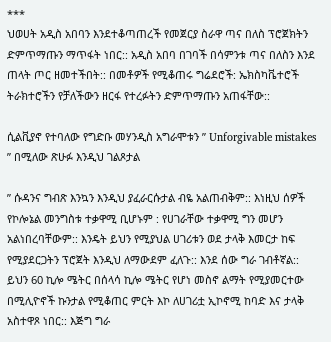***
ህወሀት አዲስ አበባን እንደተቆጣጠረች የመጀርያ ስራዋ ጣና በለስ ፕሮጀክትን ድምጥማጡን ማጥፋት ነበር:: አዲስ አበባ በገባች በሳምንቱ ጣና በለስን እንደ ጠላት ጦር ዘመተችበት:: በመቶዎች የሚቆጠሩ ግሬደሮች: ኤክስካቬተሮች ትራክተሮችን የቻለችውን ዘርፋ የተረፉትን ድምጥማጡን አጠፋቸው::

ሲልቪያኖ የተባለው የግድቡ መሃንዲስ አግራሞቱን ” Unforgivable mistakes ” በሚለው ጽሁፉ እንዲህ ገልጾታል

” ሱዳንና ግብጽ እንኳን እንዲህ ያፈራርሱታል ብዬ አልጠብቅም:: እነዚህ ሰዎች የኮሎኔል መንግስቱ ተቃዋሚ ቢሆኑም : የሀገራቸው ተቃዋሚ ግን መሆን አልነበረባቸውም:: እንዴት ይህን የሚያህል ሀገሪቱን ወደ ታላቅ እመርታ ከፍ የሚያደርጋትን ፕሮጀት እንዲህ ለማውደም ፈለጉ:: እንደ ሰው ግራ ገብቶኛል:: ይህን 60 ኪሎ ሜትር በሰላሳ ኪሎ ሜትር የሆነ መስኖ ልማት የሚያመርተው በሚሊዮኖች ኩንታል የሚቆጠር ምርት እኮ ለሀገሪቷ ኢኮኖሚ ከባድ እና ታላቅ አስተዋጾ ነበር:: እጅግ ግራ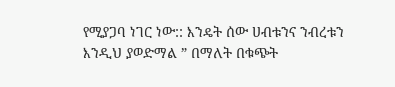የሚያጋባ ነገር ነው:: እንዴት ሰው ሀብቱንና ንብረቱን እንዲህ ያወድማል ” በማለት በቁጭት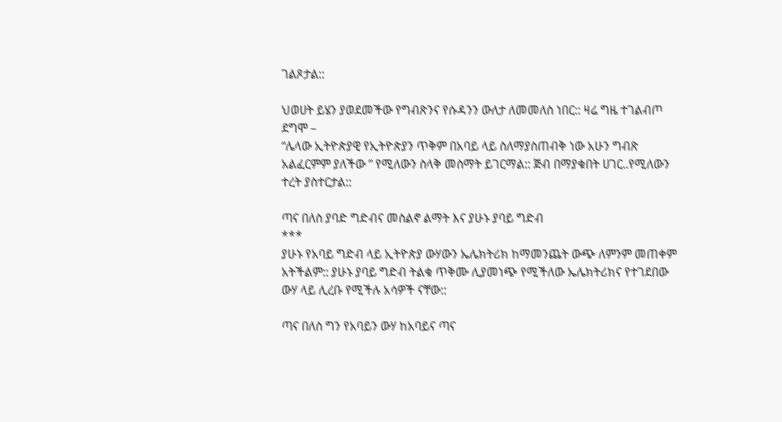ገልጾታል::

ህወሀት ይሄን ያወደመችው የግብጽንና የሱዳንን ውለታ ለመመለስ ነበር:: ዛሬ ግዜ ተገልብጦ ደግሞ –
“ሌላው ኢትዮጵያዊ የኢትዮጵያን ጥቅም በአባይ ላይ ስለማያስጠብቅ ነው አሁን ግብጽ አልፈርምም ያለችው ” የሚለውን ስላቅ መስማት ይገርማል:: ጅብ በማያቁበት ሀገር..የሚለውን ተረት ያስተርታል::

ጣና በለስ ያባድ ግድብና መስልኖ ልማት እና ያሁኑ ያባይ ግድብ
***
ያሁኑ የአባይ ግድብ ላይ ኢትዮጵያ ውሃውን ኤሌክትሪክ ከማመንጨት ውጭ ለምንም መጠቀም አትችልም:: ያሁኑ ያባይ ግድብ ትልቁ ጥቅሙ ሊያመነጭ የሚችለው ኤሌክትሪክና የተገደበው ውሃ ላይ ሊረቡ የሚችሉ አሳዎች ናቸው::

ጣና በለስ ግን የአባይን ውሃ ከአባይና ጣና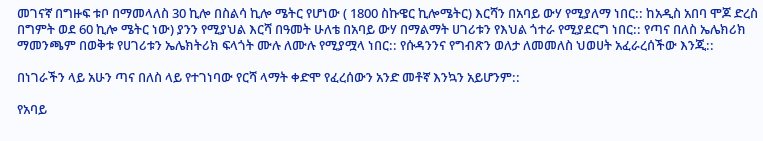መገናኛ በግዙፍ ቱቦ በማመላለስ 30 ኪሎ በስልሳ ኪሎ ሜትር የሆነው ( 1800 ስኩዌር ኪሎሜትር) እርሻን በአባይ ውሃ የሚያለማ ነበር:: ከአዲስ አበባ ሞጆ ድረስ በግምት ወደ 60 ኪሎ ሜትር ነው) ያንን የሚያህል እርሻ በዓመት ሁለቴ በአባይ ውሃ በማልማት ሀገሪቱን የእህል ጎተራ የሚያደርግ ነበር:: የጣና በለስ ኤሌክሪክ ማመንጫም በወቅቱ የሀገሪቱን ኤሌክትሪክ ፍላጎት ሙሉ ለሙሉ የሚያሟላ ነበር:: የሱዳንንና የግብጽን ወለታ ለመመለስ ህወሀት አፈራረሰችው እንጂ::

በነገራችን ላይ አሁን ጣና በለስ ላይ የተገነባው የርሻ ላማት ቀድሞ የፈረሰውን አንድ መቶኛ እንኳን አይሆንም::

የአባይ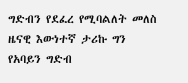ግድብን የደፈረ የሚባልለት መለስ ዜናዊ እውነተኛ ታሪኩ ግን የአባይን ግድብ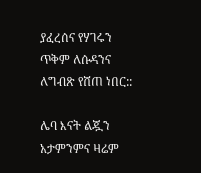ያፈረሰና የሃገሩን ጥቅም ለሱዳንና ለግብጽ የሸጠ ነበር::

ሌባ እናት ልጇን አታምንምና ዛሬም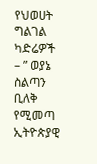የህወሀት ግልገል ካድሬዎች – ” ወያኔ ስልጣን ቢለቅ የሚመጣ ኢትዮጵያዊ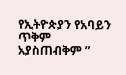የኢትዮጵያን የአባይን ጥቅም አያስጠብቅም ”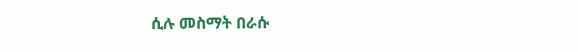ሲሉ መስማት በራሱ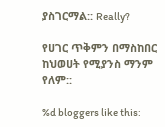ያስገርማል:: Really?

የሀገር ጥቅምን በማስከበር ከህወሀት የሚያንስ ማንም የለም::

%d bloggers like this: